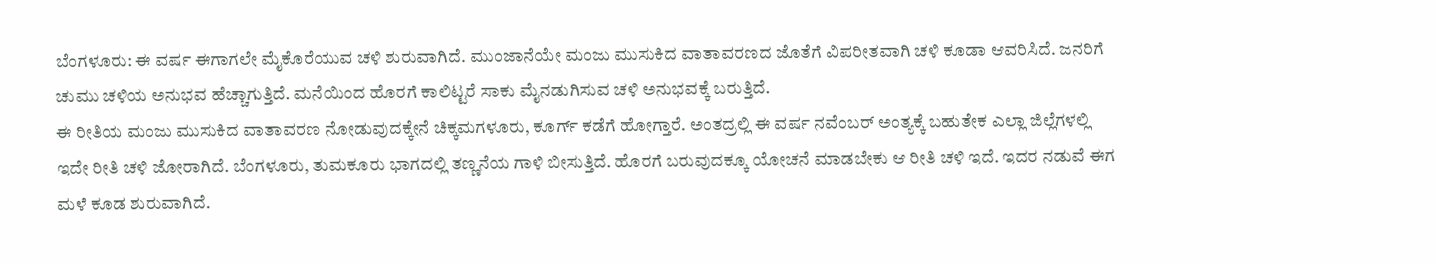ಬೆಂಗಳೂರು: ಈ ವರ್ಷ ಈಗಾಗಲೇ ಮೈಕೊರೆಯುವ ಚಳಿ ಶುರುವಾಗಿದೆ. ಮುಂಜಾನೆಯೇ ಮಂಜು ಮುಸುಕಿದ ವಾತಾವರಣದ ಜೊತೆಗೆ ವಿಪರೀತವಾಗಿ ಚಳಿ ಕೂಡಾ ಆವರಿಸಿದೆ. ಜನರಿಗೆ ಚುಮು ಚಳಿಯ ಅನುಭವ ಹೆಚ್ಚಾಗುತ್ತಿದೆ. ಮನೆಯಿಂದ ಹೊರಗೆ ಕಾಲಿಟ್ಟರೆ ಸಾಕು ಮೈನಡುಗಿಸುವ ಚಳಿ ಅನುಭವಕ್ಕೆ ಬರುತ್ತಿದೆ.
ಈ ರೀತಿಯ ಮಂಜು ಮುಸುಕಿದ ವಾತಾವರಣ ನೋಡುವುದಕ್ಕೇನೆ ಚಿಕ್ಕಮಗಳೂರು, ಕೂರ್ಗ್ ಕಡೆಗೆ ಹೋಗ್ತಾರೆ. ಅಂತದ್ರಲ್ಲಿ ಈ ವರ್ಷ ನವೆಂಬರ್ ಅಂತ್ಯಕ್ಕೆ ಬಹುತೇಕ ಎಲ್ಲಾ ಜಿಲ್ಲೆಗಳಲ್ಲಿ ಇದೇ ರೀತಿ ಚಳಿ ಜೋರಾಗಿದೆ. ಬೆಂಗಳೂರು, ತುಮಕೂರು ಭಾಗದಲ್ಲಿ ತಣ್ಣನೆಯ ಗಾಳಿ ಬೀಸುತ್ತಿದೆ. ಹೊರಗೆ ಬರುವುದಕ್ಕೂ ಯೋಚನೆ ಮಾಡಬೇಕು ಆ ರೀತಿ ಚಳಿ ಇದೆ. ಇದರ ನಡುವೆ ಈಗ ಮಳೆ ಕೂಡ ಶುರುವಾಗಿದೆ.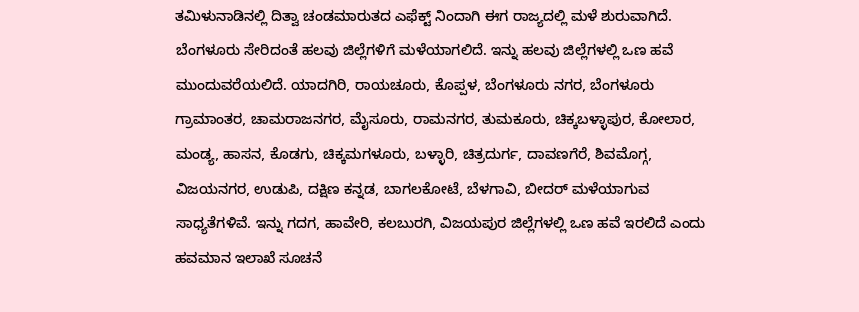ತಮಿಳುನಾಡಿನಲ್ಲಿ ದಿತ್ವಾ ಚಂಡಮಾರುತದ ಎಫೆಕ್ಟ್ ನಿಂದಾಗಿ ಈಗ ರಾಜ್ಯದಲ್ಲಿ ಮಳೆ ಶುರುವಾಗಿದೆ. ಬೆಂಗಳೂರು ಸೇರಿದಂತೆ ಹಲವು ಜಿಲ್ಲೆಗಳಿಗೆ ಮಳೆಯಾಗಲಿದೆ. ಇನ್ನು ಹಲವು ಜಿಲ್ಲೆಗಳಲ್ಲಿ ಒಣ ಹವೆ ಮುಂದುವರೆಯಲಿದೆ. ಯಾದಗಿರಿ, ರಾಯಚೂರು, ಕೊಪ್ಪಳ, ಬೆಂಗಳೂರು ನಗರ, ಬೆಂಗಳೂರು ಗ್ರಾಮಾಂತರ, ಚಾಮರಾಜನಗರ, ಮೈಸೂರು, ರಾಮನಗರ, ತುಮಕೂರು, ಚಿಕ್ಕಬಳ್ಳಾಪುರ, ಕೋಲಾರ, ಮಂಡ್ಯ, ಹಾಸನ, ಕೊಡಗು, ಚಿಕ್ಕಮಗಳೂರು, ಬಳ್ಳಾರಿ, ಚಿತ್ರದುರ್ಗ, ದಾವಣಗೆರೆ, ಶಿವಮೊಗ್ಗ, ವಿಜಯನಗರ, ಉಡುಪಿ, ದಕ್ಷಿಣ ಕನ್ನಡ, ಬಾಗಲಕೋಟೆ, ಬೆಳಗಾವಿ, ಬೀದರ್ ಮಳೆಯಾಗುವ ಸಾಧ್ಯತೆಗಳಿವೆ. ಇನ್ನು ಗದಗ, ಹಾವೇರಿ, ಕಲಬುರಗಿ, ವಿಜಯಪುರ ಜಿಲ್ಲೆಗಳಲ್ಲಿ ಒಣ ಹವೆ ಇರಲಿದೆ ಎಂದು ಹವಮಾನ ಇಲಾಖೆ ಸೂಚನೆ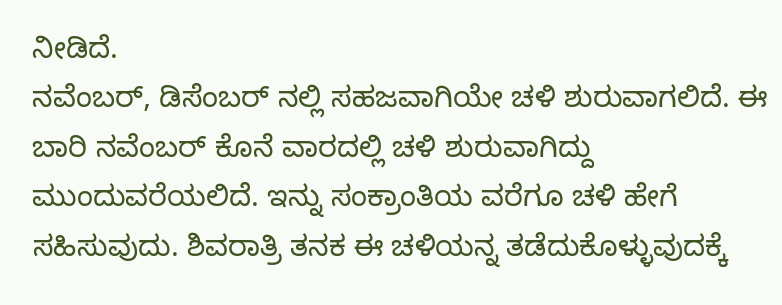ನೀಡಿದೆ.
ನವೆಂಬರ್, ಡಿಸೆಂಬರ್ ನಲ್ಲಿ ಸಹಜವಾಗಿಯೇ ಚಳಿ ಶುರುವಾಗಲಿದೆ. ಈ ಬಾರಿ ನವೆಂಬರ್ ಕೊನೆ ವಾರದಲ್ಲಿ ಚಳಿ ಶುರುವಾಗಿದ್ದು ಮುಂದುವರೆಯಲಿದೆ. ಇನ್ನು ಸಂಕ್ರಾಂತಿಯ ವರೆಗೂ ಚಳಿ ಹೇಗೆ ಸಹಿಸುವುದು. ಶಿವರಾತ್ರಿ ತನಕ ಈ ಚಳಿಯನ್ನ ತಡೆದುಕೊಳ್ಳುವುದಕ್ಕೆ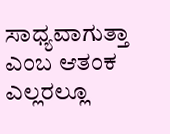ಸಾಧ್ಯವಾಗುತ್ತಾ ಎಂಬ ಆತಂಕ ಎಲ್ಲರಲ್ಲೂ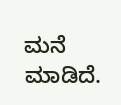ಮನೆ ಮಾಡಿದೆ.